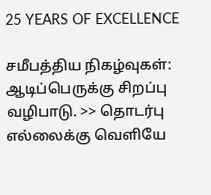25 YEARS OF EXCELLENCE

சமீபத்திய நிகழ்வுகள்:
ஆடிப்பெருக்கு சிறப்பு வழிபாடு. >> தொடர்பு எல்லைக்கு வெளியே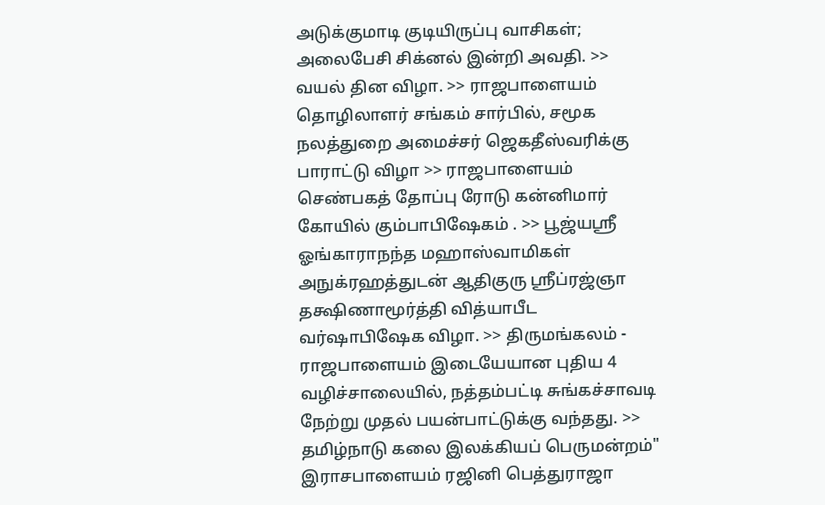அடுக்குமாடி குடியிருப்பு வாசிகள்; அலைபேசி சிக்னல் இன்றி அவதி. >> வயல் தின விழா. >> ராஜபாளையம் தொழிலாளர் சங்கம் சார்பில், சமூக நலத்துறை அமைச்சர் ஜெகதீஸ்வரிக்கு பாராட்டு விழா >> ராஜபாளையம் செண்பகத் தோப்பு ரோடு கன்னிமார் கோயில் கும்பாபிஷேகம் . >> பூஜ்யஸ்ரீ ஓங்காராநந்த மஹாஸ்வாமிகள் அநுக்ரஹத்துடன் ஆதிகுரு ஸ்ரீப்ரஜ்ஞா தக்ஷிணாமூர்த்தி வித்யாபீட வர்ஷாபிஷேக விழா. >> திருமங்கலம் - ராஜபாளையம் இடையேயான புதிய 4 வழிச்சாலையில், நத்தம்பட்டி சுங்கச்சாவடி நேற்று முதல் பயன்பாட்டுக்கு வந்தது. >> தமிழ்நாடு கலை இலக்கியப் பெருமன்றம்" இராசபாளையம் ரஜினி பெத்துராஜா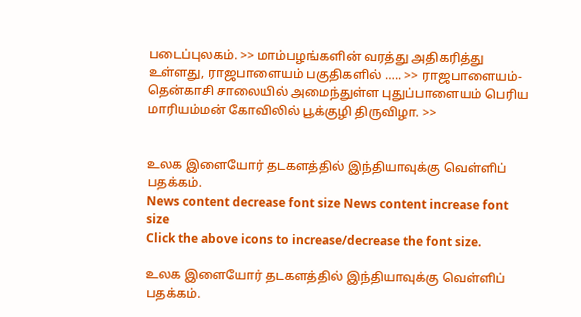படைப்புலகம். >> மாம்பழங்களின் வரத்து அதிகரித்து உள்ளது, ராஜபாளையம் பகுதிகளில் ….. >> ராஜபாளையம்-தென்காசி சாலையில் அமைந்துள்ள புதுப்பாளையம் பெரிய மாரியம்மன் கோவிலில் பூக்குழி திருவிழா. >>


உலக இளையோர் தடகளத்தில் இந்தியாவுக்கு வெள்ளிப் பதக்கம்.
News content decrease font size News content increase font size
Click the above icons to increase/decrease the font size.

உலக இளையோர் தடகளத்தில் இந்தியாவுக்கு வெள்ளிப் பதக்கம்.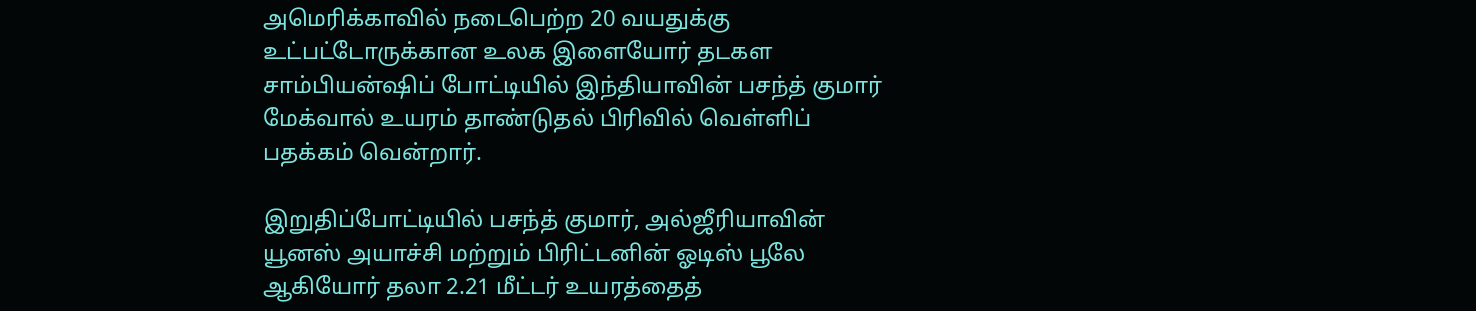அமெரிக்காவில் நடைபெற்ற 20 வயதுக்கு உட்பட்டோருக்கான உலக இளையோர் தடகள சாம்பியன்ஷிப் போட்டியில் இந்தியாவின் பசந்த் குமார் மேக்வால் உயரம் தாண்டுதல் பிரிவில் வெள்ளிப் பதக்கம் வென்றார்.

இறுதிப்போட்டியில் பசந்த் குமார், அல்ஜீரியாவின் யூனஸ் அயாச்சி மற்றும் பிரிட்டனின் ஓடிஸ் பூலே ஆகியோர் தலா 2.21 மீட்டர் உயரத்தைத்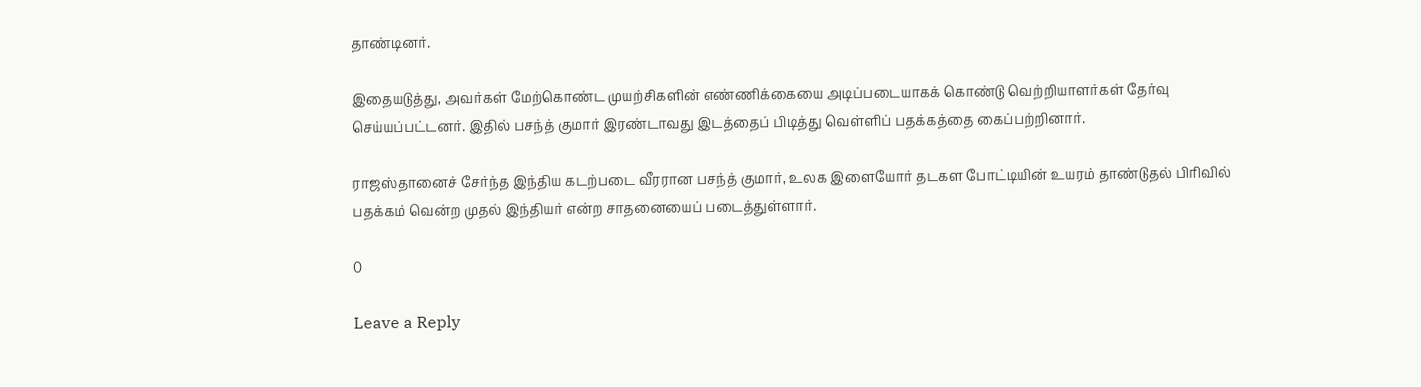தாண்டினர்.

இதையடுத்து, அவர்கள் மேற்கொண்ட முயற்சிகளின் எண்ணிக்கையை அடிப்படையாகக் கொண்டு வெற்றியாளர்கள் தேர்வு செய்யப்பட்டனர். இதில் பசந்த் குமார் இரண்டாவது இடத்தைப் பிடித்து வெள்ளிப் பதக்கத்தை கைப்பற்றினார்.

ராஜஸ்தானைச் சேர்ந்த இந்திய கடற்படை வீரரான பசந்த் குமார், உலக இளையோர் தடகள போட்டியின் உயரம் தாண்டுதல் பிரிவில் பதக்கம் வென்ற முதல் இந்தியர் என்ற சாதனையைப் படைத்துள்ளார்.

0

Leave a Reply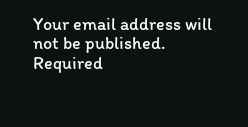Your email address will not be published. Required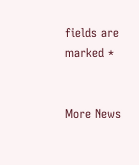fields are marked *


More News